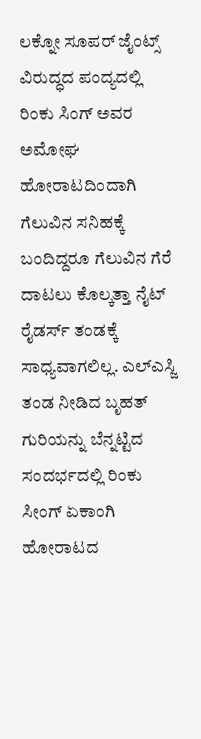ಲಕ್ನೋ ಸೂಪರ್ ಜೈಂಟ್ಸ್ ವಿರುದ್ಧದ ಪಂದ್ಯದಲ್ಲಿ ರಿಂಕು ಸಿಂಗ್ ಅವರ ಅಮೋಘ ಹೋರಾಟದಿಂದಾಗಿ ಗೆಲುವಿನ ಸನಿಹಕ್ಕೆ ಬಂದಿದ್ದರೂ ಗೆಲುವಿನ ಗೆರೆ ದಾಟಲು ಕೊಲ್ಕತ್ತಾ ನೈಟ್ ರೈಡರ್ಸ್ ತಂಡಕ್ಕೆ ಸಾಧ್ಯವಾಗಲಿಲ್ಲ. ಎಲ್ಎಸ್ಜಿ ತಂಡ ನೀಡಿದ ಬೃಹತ್ ಗುರಿಯನ್ನು ಬೆನ್ನಟ್ಟಿದ ಸಂದರ್ಭದಲ್ಲಿ ರಿಂಕು ಸೀಂಗ್ ಏಕಾಂಗಿ ಹೋರಾಟದ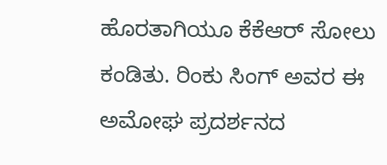ಹೊರತಾಗಿಯೂ ಕೆಕೆಆರ್ ಸೋಲು ಕಂಡಿತು. ರಿಂಕು ಸಿಂಗ್ ಅವರ ಈ ಅಮೋಘ ಪ್ರದರ್ಶನದ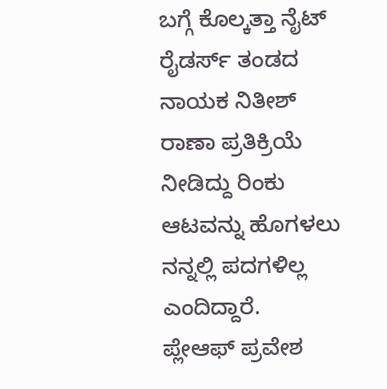ಬಗ್ಗೆ ಕೊಲ್ಕತ್ತಾ ನೈಟ್ ರೈಡರ್ಸ್ ತಂಡದ ನಾಯಕ ನಿತೀಶ್ ರಾಣಾ ಪ್ರತಿಕ್ರಿಯೆ ನೀಡಿದ್ದು ರಿಂಕು ಆಟವನ್ನು ಹೊಗಳಲು ನನ್ನಲ್ಲಿ ಪದಗಳಿಲ್ಲ ಎಂದಿದ್ದಾರೆ.
ಪ್ಲೇಆಫ್ ಪ್ರವೇಶ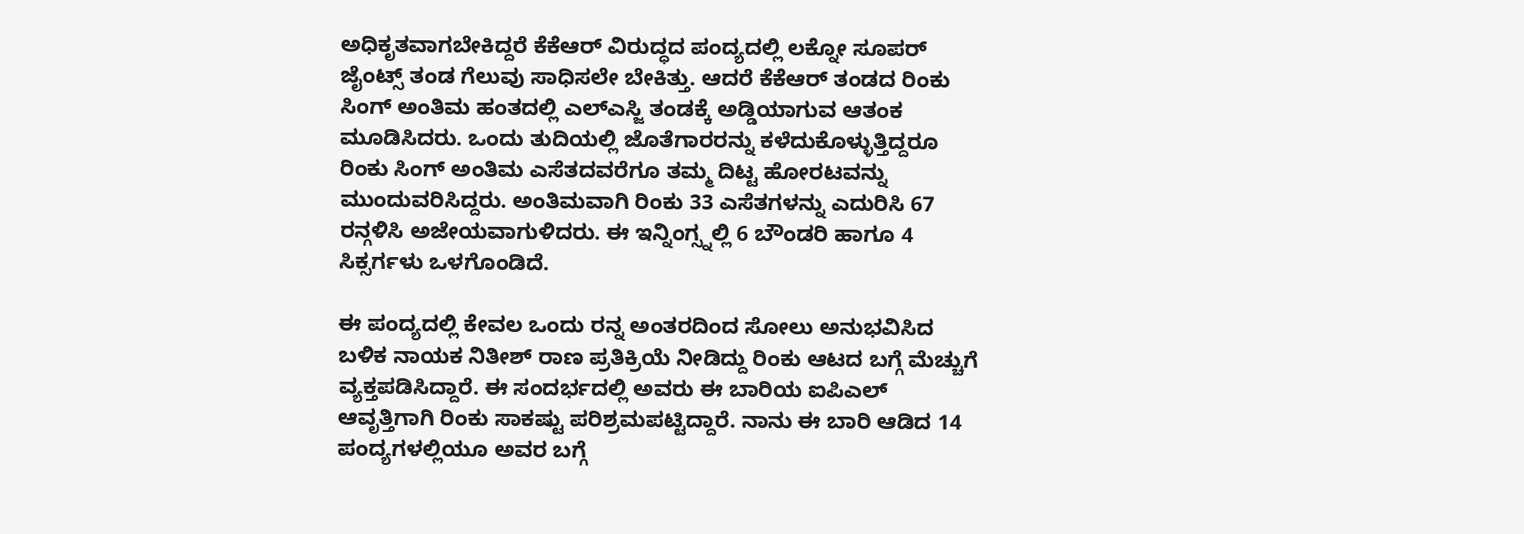ಅಧಿಕೃತವಾಗಬೇಕಿದ್ದರೆ ಕೆಕೆಆರ್ ವಿರುದ್ಧದ ಪಂದ್ಯದಲ್ಲಿ ಲಕ್ನೋ ಸೂಪರ್ ಜೈಂಟ್ಸ್ ತಂಡ ಗೆಲುವು ಸಾಧಿಸಲೇ ಬೇಕಿತ್ತು. ಆದರೆ ಕೆಕೆಆರ್ ತಂಡದ ರಿಂಕು ಸಿಂಗ್ ಅಂತಿಮ ಹಂತದಲ್ಲಿ ಎಲ್ಎಸ್ಜಿ ತಂಡಕ್ಕೆ ಅಡ್ಡಿಯಾಗುವ ಆತಂಕ ಮೂಡಿಸಿದರು. ಒಂದು ತುದಿಯಲ್ಲಿ ಜೊತೆಗಾರರನ್ನು ಕಳೆದುಕೊಳ್ಳುತ್ತಿದ್ದರೂ ರಿಂಕು ಸಿಂಗ್ ಅಂತಿಮ ಎಸೆತದವರೆಗೂ ತಮ್ಮ ದಿಟ್ಟ ಹೋರಟವನ್ನು ಮುಂದುವರಿಸಿದ್ದರು. ಅಂತಿಮವಾಗಿ ರಿಂಕು 33 ಎಸೆತಗಳನ್ನು ಎದುರಿಸಿ 67 ರನ್ಗಳಿಸಿ ಅಜೇಯವಾಗುಳಿದರು. ಈ ಇನ್ನಿಂಗ್ಸ್ನಲ್ಲಿ 6 ಬೌಂಡರಿ ಹಾಗೂ 4 ಸಿಕ್ಸರ್ಗಳು ಒಳಗೊಂಡಿದೆ.

ಈ ಪಂದ್ಯದಲ್ಲಿ ಕೇವಲ ಒಂದು ರನ್ನ ಅಂತರದಿಂದ ಸೋಲು ಅನುಭವಿಸಿದ ಬಳಿಕ ನಾಯಕ ನಿತೀಶ್ ರಾಣ ಪ್ರತಿಕ್ರಿಯೆ ನೀಡಿದ್ದು ರಿಂಕು ಆಟದ ಬಗ್ಗೆ ಮೆಚ್ಚುಗೆ ವ್ಯಕ್ತಪಡಿಸಿದ್ದಾರೆ. ಈ ಸಂದರ್ಭದಲ್ಲಿ ಅವರು ಈ ಬಾರಿಯ ಐಪಿಎಲ್ ಆವೃತ್ತಿಗಾಗಿ ರಿಂಕು ಸಾಕಷ್ಟು ಪರಿಶ್ರಮಪಟ್ಟಿದ್ದಾರೆ. ನಾನು ಈ ಬಾರಿ ಆಡಿದ 14 ಪಂದ್ಯಗಳಲ್ಲಿಯೂ ಅವರ ಬಗ್ಗೆ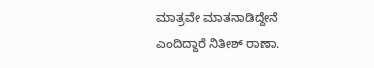ಮಾತ್ರವೇ ಮಾತನಾಡಿದ್ದೇನೆ ಎಂದಿದ್ದಾರೆ ನಿತೀಶ್ ರಾಣಾ.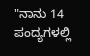"ನಾನು 14 ಪಂದ್ಯಗಳಲ್ಲಿ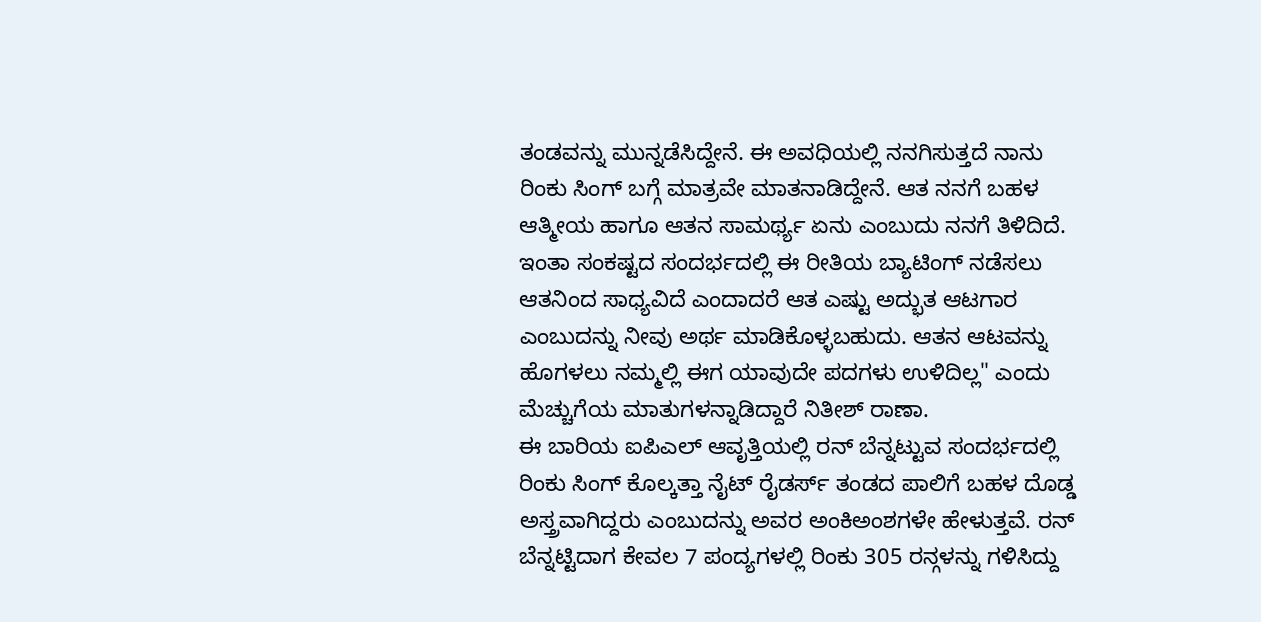ತಂಡವನ್ನು ಮುನ್ನಡೆಸಿದ್ದೇನೆ. ಈ ಅವಧಿಯಲ್ಲಿ ನನಗಿಸುತ್ತದೆ ನಾನು ರಿಂಕು ಸಿಂಗ್ ಬಗ್ಗೆ ಮಾತ್ರವೇ ಮಾತನಾಡಿದ್ದೇನೆ. ಆತ ನನಗೆ ಬಹಳ ಆತ್ಮೀಯ ಹಾಗೂ ಆತನ ಸಾಮರ್ಥ್ಯ ಏನು ಎಂಬುದು ನನಗೆ ತಿಳಿದಿದೆ. ಇಂತಾ ಸಂಕಷ್ಟದ ಸಂದರ್ಭದಲ್ಲಿ ಈ ರೀತಿಯ ಬ್ಯಾಟಿಂಗ್ ನಡೆಸಲು ಆತನಿಂದ ಸಾಧ್ಯವಿದೆ ಎಂದಾದರೆ ಆತ ಎಷ್ಟು ಅದ್ಭುತ ಆಟಗಾರ ಎಂಬುದನ್ನು ನೀವು ಅರ್ಥ ಮಾಡಿಕೊಳ್ಳಬಹುದು. ಆತನ ಆಟವನ್ನು ಹೊಗಳಲು ನಮ್ಮಲ್ಲಿ ಈಗ ಯಾವುದೇ ಪದಗಳು ಉಳಿದಿಲ್ಲ" ಎಂದು ಮೆಚ್ಚುಗೆಯ ಮಾತುಗಳನ್ನಾಡಿದ್ದಾರೆ ನಿತೀಶ್ ರಾಣಾ.
ಈ ಬಾರಿಯ ಐಪಿಎಲ್ ಆವೃತ್ತಿಯಲ್ಲಿ ರನ್ ಬೆನ್ನಟ್ಟುವ ಸಂದರ್ಭದಲ್ಲಿ ರಿಂಕು ಸಿಂಗ್ ಕೊಲ್ಕತ್ತಾ ನೈಟ್ ರೈಡರ್ಸ್ ತಂಡದ ಪಾಲಿಗೆ ಬಹಳ ದೊಡ್ಡ ಅಸ್ತ್ರವಾಗಿದ್ದರು ಎಂಬುದನ್ನು ಅವರ ಅಂಕಿಅಂಶಗಳೇ ಹೇಳುತ್ತವೆ. ರನ್ ಬೆನ್ನಟ್ಟಿದಾಗ ಕೇವಲ 7 ಪಂದ್ಯಗಳಲ್ಲಿ ರಿಂಕು 305 ರನ್ಗಳನ್ನು ಗಳಿಸಿದ್ದು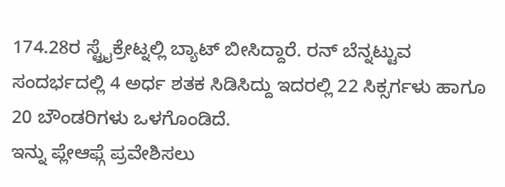174.28ರ ಸ್ಟ್ರೈಕ್ರೇಟ್ನಲ್ಲಿ ಬ್ಯಾಟ್ ಬೀಸಿದ್ದಾರೆ. ರನ್ ಬೆನ್ನಟ್ಟುವ ಸಂದರ್ಭದಲ್ಲಿ 4 ಅರ್ಧ ಶತಕ ಸಿಡಿಸಿದ್ದು ಇದರಲ್ಲಿ 22 ಸಿಕ್ಸರ್ಗಳು ಹಾಗೂ 20 ಬೌಂಡರಿಗಳು ಒಳಗೊಂಡಿದೆ.
ಇನ್ನು ಪ್ಲೇಆಫ್ಗೆ ಪ್ರವೇಶಿಸಲು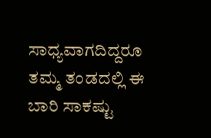ಸಾಧ್ಯವಾಗದಿದ್ದರೂ ತಮ್ಮ ತಂಡದಲ್ಲಿ ಈ ಬಾರಿ ಸಾಕಷ್ಟು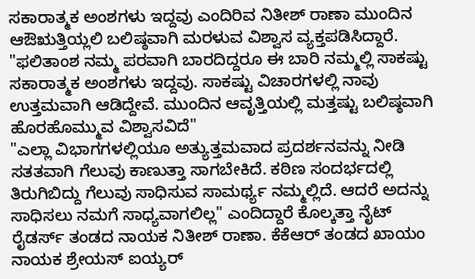ಸಕಾರಾತ್ಮಕ ಅಂಶಗಳು ಇದ್ದವು ಎಂದಿರಿವ ನಿತೀಶ್ ರಾಣಾ ಮುಂದಿನ ಆಔಋತ್ತಿಯ್ಲಲಿ ಬಲಿಷ್ಠವಾಗಿ ಮರಳುವ ವಿಶ್ವಾಸ ವ್ಯಕ್ತಪಡಿಸಿದ್ದಾರೆ. "ಫಲಿತಾಂಶ ನಮ್ಮ ಪರವಾಗಿ ಬಾರದಿದ್ದರೂ ಈ ಬಾರಿ ನಮ್ಮಲ್ಲಿ ಸಾಕಷ್ಟು ಸಕಾರಾತ್ಮಕ ಅಂಶಗಳು ಇದ್ದವು. ಸಾಕಷ್ಟು ವಿಚಾರಗಳಲ್ಲಿ ನಾವು ಉತ್ತಮವಾಗಿ ಆಡಿದ್ದೇವೆ. ಮುಂದಿನ ಆವೃತ್ತಿಯಲ್ಲಿ ಮತ್ತಷ್ಟು ಬಲಿಷ್ಠವಾಗಿ ಹೊರಹೊಮ್ಮುವ ವಿಶ್ವಾಸವಿದೆ"
"ಎಲ್ಲಾ ವಿಭಾಗಗಳಲ್ಲಿಯೂ ಅತ್ಯುತ್ತಮವಾದ ಪ್ರದರ್ಶನವನ್ನು ನೀಡಿ ಸತತವಾಗಿ ಗೆಲುವು ಕಾಣುತ್ತಾ ಸಾಗಬೇಕಿದೆ. ಕಠಿಣ ಸಂದರ್ಭದಲ್ಲಿ ತಿರುಗಿಬಿದ್ದು ಗೆಲುವು ಸಾಧಿಸುವ ಸಾಮರ್ಥ್ಯ ನಮ್ಮಲ್ಲಿದೆ. ಆದರೆ ಅದನ್ನು ಸಾಧಿಸಲು ನಮಗೆ ಸಾಧ್ಯವಾಗಲಿಲ್ಲ" ಎಂದಿದ್ದಾರೆ ಕೊಲ್ಕತ್ತಾ ನೈಟ್ ರೈಡರ್ಸ್ ತಂಡದ ನಾಯಕ ನಿತೀಶ್ ರಾಣಾ. ಕೆಕೆಆರ್ ತಂಡದ ಖಾಯಂ ನಾಯಕ ಶ್ರೇಯಸ್ ಐಯ್ಯರ್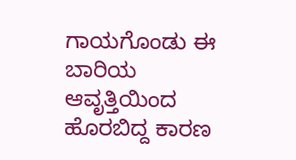ಗಾಯಗೊಂಡು ಈ ಬಾರಿಯ ಆವೃತ್ತಿಯಿಂದ ಹೊರಬಿದ್ದ ಕಾರಣ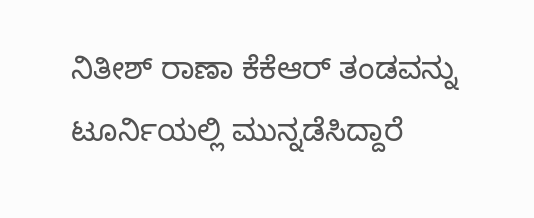ನಿತೀಶ್ ರಾಣಾ ಕೆಕೆಆರ್ ತಂಡವನ್ನು ಟೂರ್ನಿಯಲ್ಲಿ ಮುನ್ನಡೆಸಿದ್ದಾರೆ